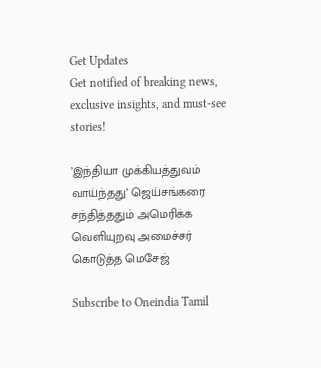Get Updates
Get notified of breaking news, exclusive insights, and must-see stories!

’இந்தியா முக்கியத்துவம் வாய்ந்தது’ ஜெய்சங்கரை சந்தித்ததும் அமெரிக்க வெளியுறவு அமைச்சர் கொடுத்த மெசேஜ்

Subscribe to Oneindia Tamil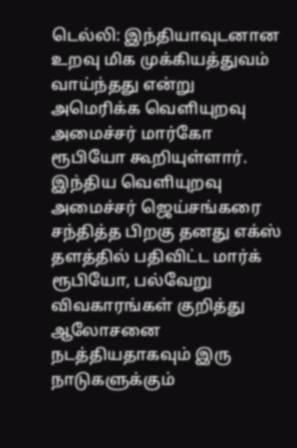டெல்லி: இந்தியாவுடனான உறவு மிக முக்கியத்துவம் வாய்ந்தது என்று அமெரிக்க வெளியுறவு அமைச்சர் மார்கோ ரூபியோ கூறியுள்ளார். இந்திய வெளியுறவு அமைச்சர் ஜெய்சங்கரை சந்தித்த பிறகு தனது எக்ஸ் தளத்தில் பதிவிட்ட மார்க் ரூபியோ, பல்வேறு விவகாரங்கள் குறித்து ஆலோசனை நடத்தியதாகவும் இரு நாடுகளுக்கும்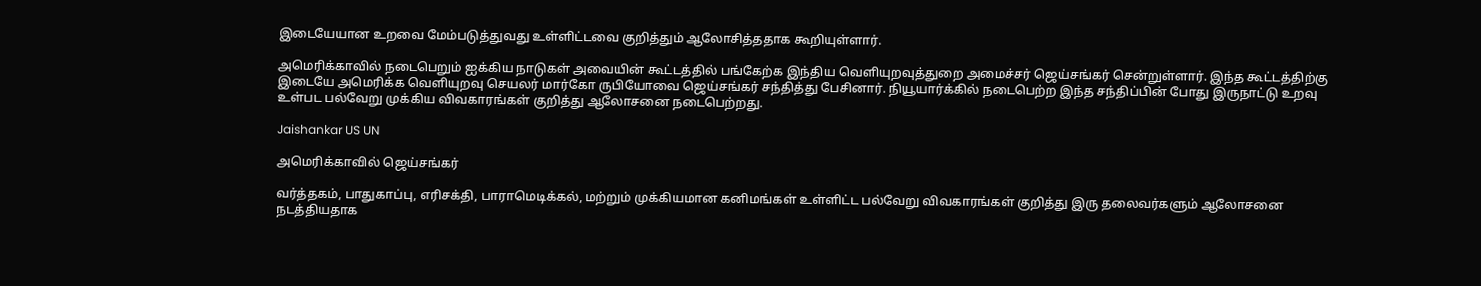இடையேயான உறவை மேம்படுத்துவது உள்ளிட்டவை குறித்தும் ஆலோசித்ததாக கூறியுள்ளார்.

அமெரிக்காவில் நடைபெறும் ஐக்கிய நாடுகள் அவையின் கூட்டத்தில் பங்கேற்க இந்திய வெளியுறவுத்துறை அமைச்சர் ஜெய்சங்கர் சென்றுள்ளார். இந்த கூட்டத்திற்கு இடையே அமெரிக்க வெளியுறவு செயலர் மார்கோ ருபியோவை ஜெய்சங்கர் சந்தித்து பேசினார். நியூயார்க்கில் நடைபெற்ற இந்த சந்திப்பின் போது இருநாட்டு உறவு உள்பட பல்வேறு முக்கிய விவகாரங்கள் குறித்து ஆலோசனை நடைபெற்றது.

Jaishankar US UN

அமெரிக்காவில் ஜெய்சங்கர்

வர்த்தகம், பாதுகாப்பு, எரிசக்தி, பாராமெடிக்கல், மற்றும் முக்கியமான கனிமங்கள் உள்ளிட்ட பல்வேறு விவகாரங்கள் குறித்து இரு தலைவர்களும் ஆலோசனை நடத்தியதாக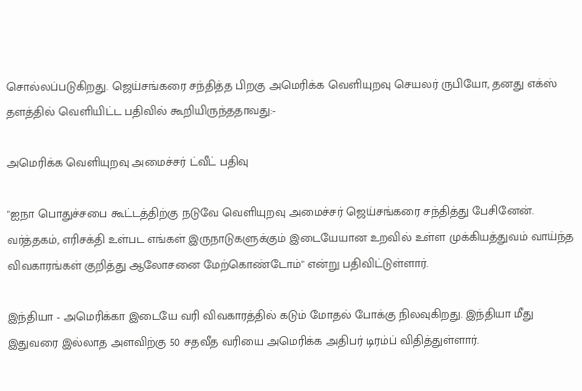சொல்லப்படுகிறது. ஜெய்சங்கரை சந்தித்த பிறகு அமெரிக்க வெளியுறவு செயலர் ருபியோ, தனது எக்ஸ் தளத்தில் வெளியிட்ட பதிவில் கூறியிருந்ததாவது:-

அமெரிக்க வெளியுறவு அமைச்சர் ட்வீட் பதிவு

"ஐநா பொதுச்சபை கூட்டத்திற்கு நடுவே வெளியுறவு அமைச்சர் ஜெய்சங்கரை சந்தித்து பேசினேன். வர்த்தகம், எரிசக்தி உள்பட எங்கள் இருநாடுகளுக்கும் இடையேயான உறவில் உள்ள முக்கியத்துவம் வாய்ந்த விவகாரங்கள் குறித்து ஆலோசனை மேற்கொண்டோம்" என்று பதிவிட்டுள்ளார்.

இந்தியா - அமெரிக்கா இடையே வரி விவகாரத்தில் கடும் மோதல் போக்கு நிலவுகிறது. இந்தியா மீது இதுவரை இல்லாத அளவிற்கு 50 சதவீத வரியை அமெரிக்க அதிபர் டிரம்ப் விதித்துள்ளார்.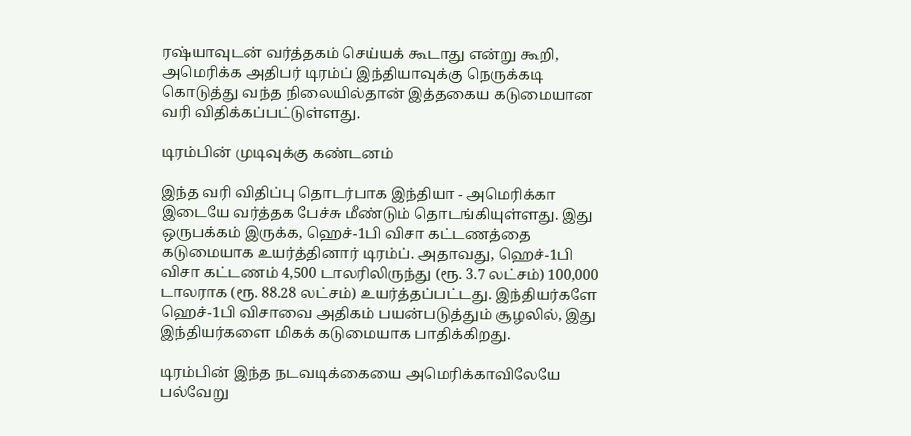ரஷ்யாவுடன் வர்த்தகம் செய்யக் கூடாது என்று கூறி, அமெரிக்க அதிபர் டிரம்ப் இந்தியாவுக்கு நெருக்கடி கொடுத்து வந்த நிலையில்தான் இத்தகைய கடுமையான வரி விதிக்கப்பட்டுள்ளது.

டிரம்பின் முடிவுக்கு கண்டனம்

இந்த வரி விதிப்பு தொடர்பாக இந்தியா - அமெரிக்கா இடையே வர்த்தக பேச்சு மீண்டும் தொடங்கியுள்ளது. இது ஒருபக்கம் இருக்க, ஹெச்-1பி விசா கட்டணத்தை கடுமையாக உயர்த்தினார் டிரம்ப். அதாவது, ஹெச்-1பி விசா கட்டணம் 4,500 டாலரிலிருந்து (ரூ. 3.7 லட்சம்) 100,000 டாலராக (ரூ. 88.28 லட்சம்) உயர்த்தப்பட்டது. இந்தியர்களே ஹெச்-1பி விசாவை அதிகம் பயன்படுத்தும் சூழலில், இது இந்தியர்களை மிகக் கடுமையாக பாதிக்கிறது.

டிரம்பின் இந்த நடவடிக்கையை அமெரிக்காவிலேயே பல்வேறு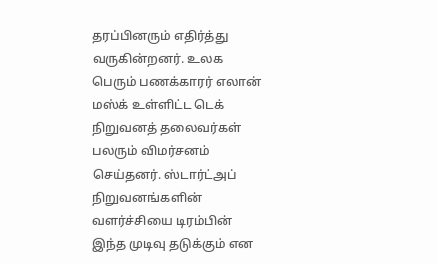தரப்பினரும் எதிர்த்து வருகின்றனர். உலக பெரும் பணக்காரர் எலான் மஸ்க் உள்ளிட்ட டெக் நிறுவனத் தலைவர்கள் பலரும் விமர்சனம் செய்தனர். ஸ்டார்ட்அப் நிறுவனங்களின் வளர்ச்சியை டிரம்பின் இந்த முடிவு தடுக்கும் என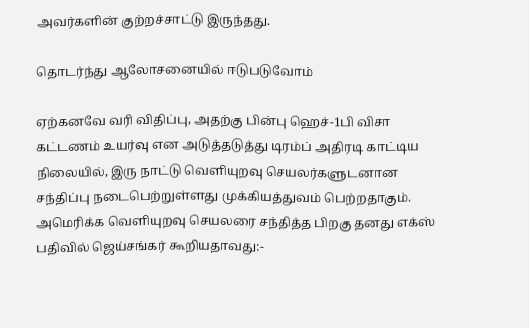அவர்களின் குற்றச்சாட்டு இருந்தது.

தொடர்ந்து ஆலோசனையில் ஈடுபடுவோம்

ஏற்கனவே வரி விதிப்பு, அதற்கு பின்பு ஹெச்-1பி விசா கட்டணம் உயர்வு என அடுத்தடுத்து டிரம்ப் அதிரடி காட்டிய நிலையில், இரு நாட்டு வெளியுறவு செயலர்களுடனான சந்திப்பு நடைபெற்றுள்ளது முக்கியத்துவம் பெற்றதாகும். அமெரிக்க வெளியுறவு செயலரை சந்தித்த பிறகு தனது எக்ஸ் பதிவில் ஜெய்சங்கர் கூறியதாவது:-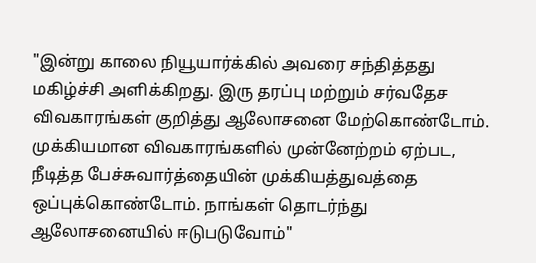"இன்று காலை நியூயார்க்கில் அவரை சந்தித்தது மகிழ்ச்சி அளிக்கிறது. இரு தரப்பு மற்றும் சர்வதேச விவகாரங்கள் குறித்து ஆலோசனை மேற்கொண்டோம். முக்கியமான விவகாரங்களில் முன்னேற்றம் ஏற்பட, நீடித்த பேச்சுவார்த்தையின் முக்கியத்துவத்தை ஒப்புக்கொண்டோம். நாங்கள் தொடர்ந்து ஆலோசனையில் ஈடுபடுவோம்"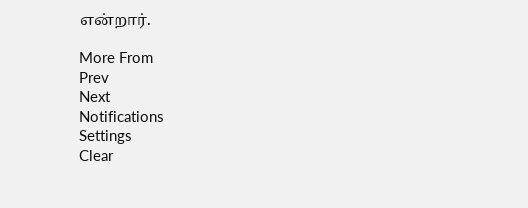என்றார்.

More From
Prev
Next
Notifications
Settings
Clear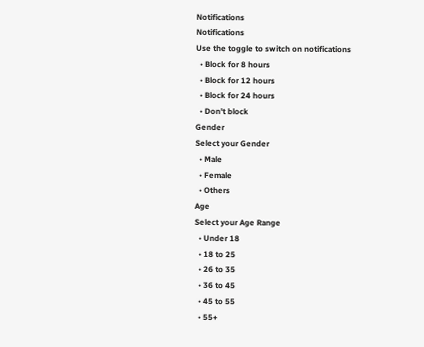Notifications
Notifications
Use the toggle to switch on notifications
  • Block for 8 hours
  • Block for 12 hours
  • Block for 24 hours
  • Don't block
Gender
Select your Gender
  • Male
  • Female
  • Others
Age
Select your Age Range
  • Under 18
  • 18 to 25
  • 26 to 35
  • 36 to 45
  • 45 to 55
  • 55+